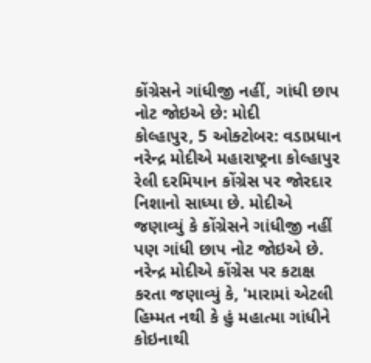કોંગ્રેસને ગાંધીજી નહીં, ગાંધી છાપ નોટ જોઇએ છે: મોદી
કોલ્હાપુર, 5 ઓક્ટોબર: વડાપ્રધાન નરેન્દ્ર મોદીએ મહારાષ્ટ્રના કોલ્હાપુર રેલી દરમિયાન કોંગ્રેસ પર જોરદાર નિશાનો સાધ્યા છે. મોદીએ જણાવ્યું કે કોંગ્રેસને ગાંધીજી નહીં પણ ગાંધી છાપ નોટ જોઇએ છે.
નરેન્દ્ર મોદીએ કોંગ્રેસ પર કટાક્ષ કરતા જણાવ્યું કે, 'મારામાં એટલી હિમ્મત નથી કે હું મહાત્મા ગાંધીને કોઇનાથી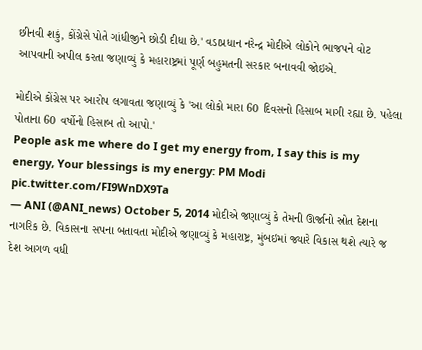છીનવી શકું, કોંગ્રેસે પોતે ગાંધીજીને છોડી દીધા છે.' વડાપ્રધાન નરેન્દ્ર મોદીએ લોકોને ભાજપને વોટ આપવાની અપીલ કરતા જણાવ્યું કે મહારાષ્ટ્રમાં પૂર્ણ બહુમતની સરકાર બનાવવી જોઇએ.

મોદીએ કોંગ્રેસ પર આરોપ લગાવતા જણાવ્યું કે 'આ લોકો મારા 60 દિવસનો હિસાબ માગી રહ્યા છે. પહેલા પોતાના 60 વર્ષોનો હિસાબ તો આપો.'
People ask me where do I get my energy from, I say this is my energy, Your blessings is my energy: PM Modi pic.twitter.com/FI9WnDX9Ta
— ANI (@ANI_news) October 5, 2014 મોદીએ જણાવ્યું કે તેમની ઊર્જાનો સ્રોત દેશના નાગરિક છે. વિકાસના સપના બતાવતા મોદીએ જણાવ્યું કે મહારાષ્ટ્ર, મુંબઇમાં જ્યારે વિકાસ થશે ત્યારે જ દેશ આગળ વધી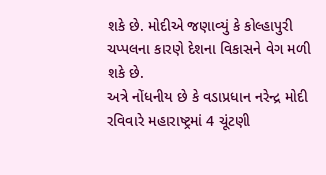શકે છે. મોદીએ જણાવ્યું કે કોલ્હાપુરી ચપ્પલના કારણે દેશના વિકાસને વેગ મળી શકે છે.
અત્રે નોંધનીય છે કે વડાપ્રધાન નરેન્દ્ર મોદી રવિવારે મહારાષ્ટ્રમાં 4 ચૂંટણી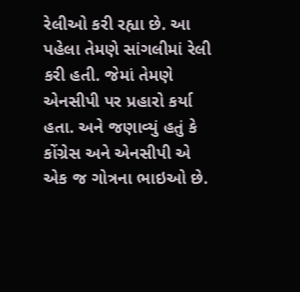રેલીઓ કરી રહ્યા છે. આ પહેલા તેમણે સાંગલીમાં રેલી કરી હતી. જેમાં તેમણે એનસીપી પર પ્રહારો કર્યા હતા. અને જણાવ્યું હતું કે કોંગ્રેસ અને એનસીપી એ એક જ ગોત્રના ભાઇઓ છે.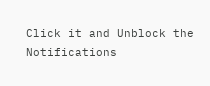Click it and Unblock the Notifications